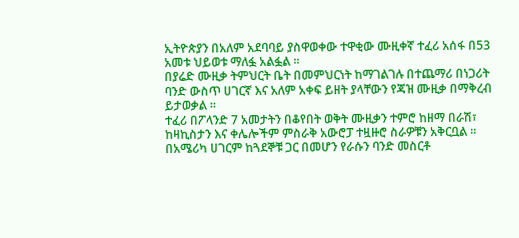ኢትዮጵያን በአለም አደባባይ ያስዋወቀው ተዋቂው ሙዚቀኛ ተፈሪ አሰፋ በ53 አመቱ ህይወቱ ማለፏ አልፏል ።
በያሬድ ሙዚቃ ትምህርት ቤት በመምህርነት ከማገልገሉ በተጨማሪ በነጋሪት ባንድ ውስጥ ሀገርኛ እና አለም አቀፍ ይዘት ያላቸውን የጃዝ ሙዚቃ በማቅረብ ይታወቃል ።
ተፈሪ በፖላንድ 7 አመታትን በቆየበት ወቅት ሙዚቃን ተምሮ ከዘማ በራሽ፣ ከዛኪስታን እና ቀሌሎችም ምስራቅ አውሮፓ ተዟዙሮ ስራዎቹን አቅርቧል ።
በአሜሪካ ሀገርም ከጓደኞቹ ጋር በመሆን የራሱን ባንድ መስርቶ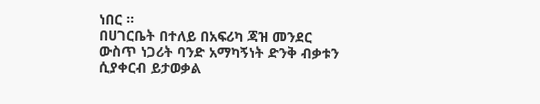ነበር ።
በሀገርቤት በተለይ በአፍሪካ ጃዝ መንደር ውስጥ ነጋሪት ባንድ አማካኝነት ድንቅ ብቃቱን ሲያቀርብ ይታወቃል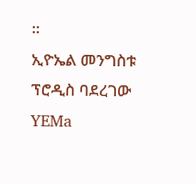።
ኢዮኤል መንግስቱ ፕሮዲስ ባደረገው YEMa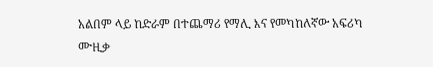አልበም ላይ ከድራም በተጨማሪ የማሊ እና የመካከለኛው አፍሪካ ሙዚቃ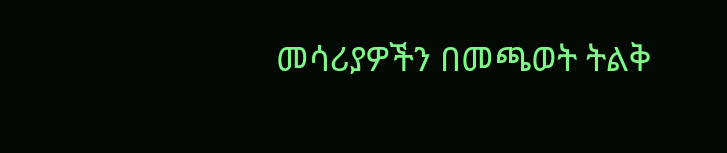መሳሪያዎችን በመጫወት ትልቅ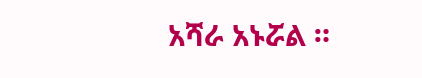አሻራ አኑሯል ።